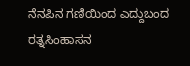ನೆನಪಿನ ಗಣಿಯಿಂದ ಎದ್ದುಬಂದ ರತ್ನಸಿಂಹಾಸನ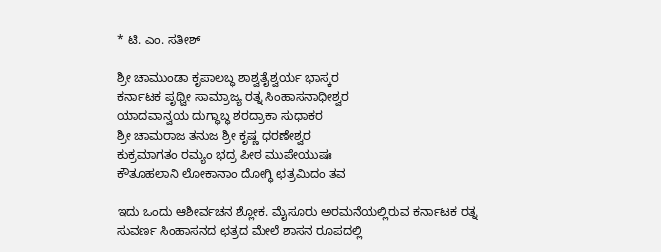* ಟಿ. ಎಂ. ಸತೀಶ್‌

ಶ್ರೀ ಚಾಮುಂಡಾ ಕೃಪಾಲಬ್ಧ ಶಾಶ್ವತೈಶ್ವರ್ಯ ಭಾಸ್ಕರ
ಕರ್ನಾಟಕ ಪೃಥ್ವೀ ಸಾಮ್ರಾಜ್ಯ ರತ್ನ ಸಿಂಹಾಸನಾಧೀಶ್ವರ
ಯಾದವಾನ್ವಯ ದುಗ್ಧಾಬ್ಧ ಶರದ್ರಾಕಾ ಸುಧಾಕರ
ಶ್ರೀ ಚಾಮರಾಜ ತನುಜ ಶ್ರೀ ಕೃಷ್ಣ ಧರಣೇಶ್ವರ
ಕುಕ್ರಮಾಗತಂ ರಮ್ಯಂ ಭದ್ರ ಪೀಠ ಮುಪೇಯುಷಃ
ಕೌತೂಹಲಾನಿ ಲೋಕಾನಾಂ ದೋಗ್ಧಿ ಛತ್ರಮಿದಂ ತವ

ಇದು ಒಂದು ಆಶೀರ್ವಚನ ಶ್ಲೋಕ. ಮೈಸೂರು ಅರಮನೆಯಲ್ಲಿರುವ ಕರ್ನಾಟಕ ರತ್ನ ಸುವರ್ಣ ಸಿಂಹಾಸನದ ಛತ್ರದ ಮೇಲೆ ಶಾಸನ ರೂಪದಲ್ಲಿ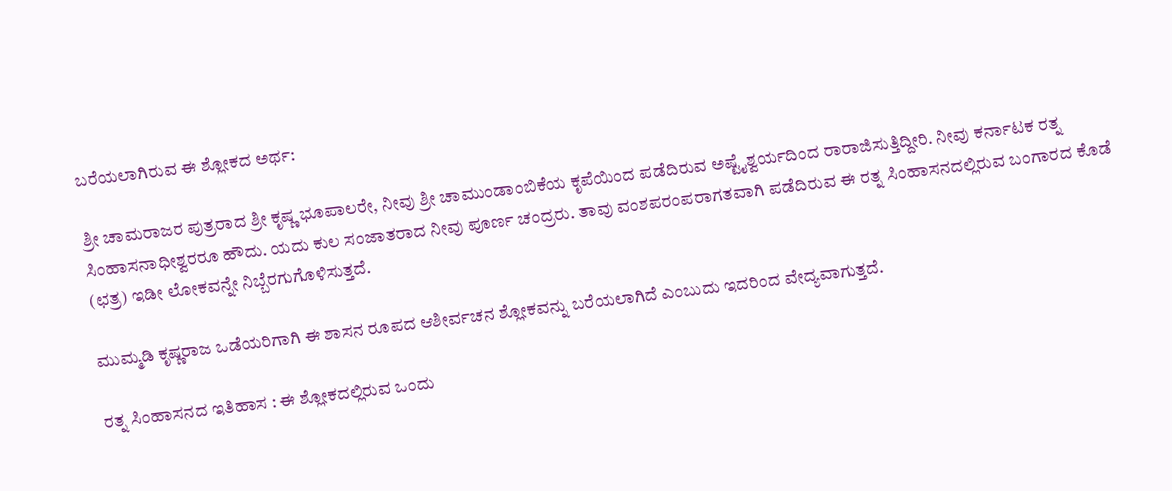ಬರೆಯಲಾಗಿರುವ ಈ ಶ್ಲೋಕದ ಅರ್ಥ:

ಶ್ರೀ ಚಾಮರಾಜರ ಪುತ್ರರಾದ ಶ್ರೀ ಕೃಷ್ಣ ಭೂಪಾಲರೇ, ನೀವು ಶ್ರೀ ಚಾಮುಂಡಾಂಬಿಕೆಯ ಕೃಪೆಯಿಂದ ಪಡೆದಿರುವ ಅಷ್ಟೈಶ್ವರ್ಯದಿಂದ ರಾರಾಜಿಸುತ್ತಿದ್ದೀರಿ. ನೀವು ಕರ್ನಾಟಕ ರತ್ನ ಸಿಂಹಾಸನಾಧೀಶ್ವರರೂ ಹೌದು. ಯದು ಕುಲ ಸಂಜಾತರಾದ ನೀವು ಪೂರ್ಣ ಚಂದ್ರರು. ತಾವು ವಂಶಪರಂಪರಾಗತವಾಗಿ ಪಡೆದಿರುವ ಈ ರತ್ನ ಸಿಂಹಾಸನದಲ್ಲಿರುವ ಬಂಗಾರದ ಕೊಡೆ (ಛತ್ರ) ಇಡೀ ಲೋಕವನ್ನೇ ನಿಬ್ಬೆರಗುಗೊಳಿಸುತ್ತದೆ.

ಮುಮ್ಮಡಿ ಕೃಷ್ಣರಾಜ ಒಡೆಯರಿಗಾಗಿ ಈ ಶಾಸನ ರೂಪದ ಆಶೀರ್ವಚನ ಶ್ಲೋಕವನ್ನು ಬರೆಯಲಾಗಿದೆ ಎಂಬುದು ಇದರಿಂದ ವೇದ್ಯವಾಗುತ್ತದೆ.

ರತ್ನ ಸಿಂಹಾಸನದ ಇತಿಹಾಸ : ಈ ಶ್ಲೋಕದಲ್ಲಿರುವ ಒಂದು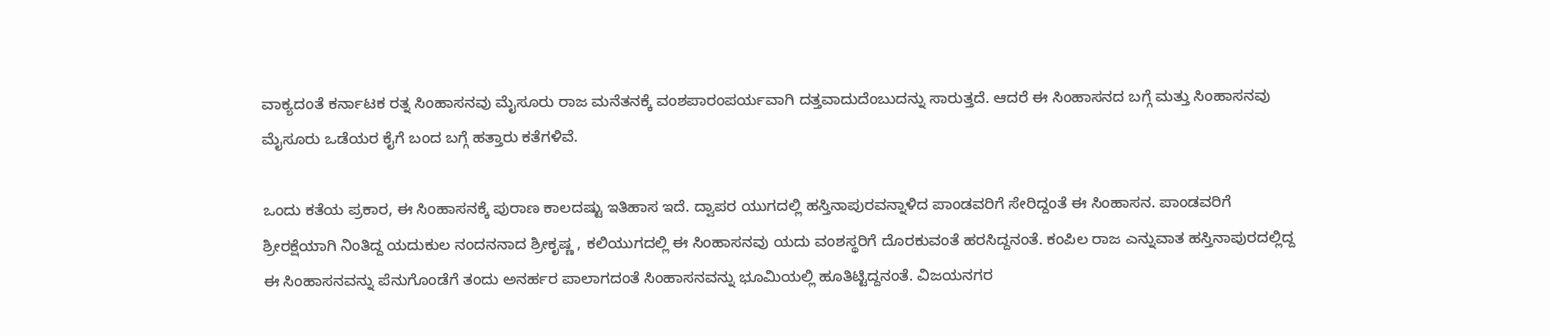ವಾಕ್ಯದಂತೆ ಕರ್ನಾಟಕ ರತ್ನ ಸಿಂಹಾಸನವು ಮೈಸೂರು ರಾಜ ಮನೆತನಕ್ಕೆ ವಂಶಪಾರಂಪರ್ಯವಾಗಿ ದತ್ತವಾದುದೆಂಬುದನ್ನು ಸಾರುತ್ತದೆ. ಆದರೆ ಈ ಸಿಂಹಾಸನದ ಬಗ್ಗೆ ಮತ್ತು ಸಿಂಹಾಸನವು ಮೈಸೂರು ಒಡೆಯರ ಕೈಗೆ ಬಂದ ಬಗ್ಗೆ ಹತ್ತಾರು ಕತೆಗಳಿವೆ.

ಒಂದು ಕತೆಯ ಪ್ರಕಾರ, ಈ ಸಿಂಹಾಸನಕ್ಕೆ ಪುರಾಣ ಕಾಲದಷ್ಟು ಇತಿಹಾಸ ಇದೆ. ದ್ವಾಪರ ಯುಗದಲ್ಲಿ ಹಸ್ತಿನಾಪುರವನ್ನಾಳಿದ ಪಾಂಡವರಿಗೆ ಸೇರಿದ್ದಂತೆ ಈ ಸಿಂಹಾಸನ. ಪಾಂಡವರಿಗೆ ಶ್ರೀರಕ್ಷೆಯಾಗಿ ನಿಂತಿದ್ದ ಯದುಕುಲ ನಂದನನಾದ ಶ್ರೀಕೃಷ್ಣ , ಕಲಿಯುಗದಲ್ಲಿ ಈ ಸಿಂಹಾಸನವು ಯದು ವಂಶಸ್ಥರಿಗೆ ದೊರಕುವಂತೆ ಹರಸಿದ್ದನಂತೆ. ಕಂಪಿಲ ರಾಜ ಎನ್ನುವಾತ ಹಸ್ತಿನಾಪುರದಲ್ಲಿದ್ದ ಈ ಸಿಂಹಾಸನವನ್ನು ಪೆನುಗೊಂಡೆಗೆ ತಂದು ಅನರ್ಹರ ಪಾಲಾಗದಂತೆ ಸಿಂಹಾಸನವನ್ನು ಭೂಮಿಯಲ್ಲಿ ಹೂತಿಟ್ಟಿದ್ದನಂತೆ. ವಿಜಯನಗರ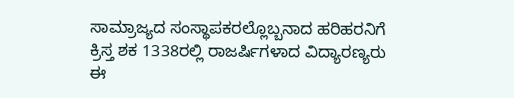ಸಾಮ್ರಾಜ್ಯದ ಸಂಸ್ಥಾಪಕರಲ್ಲೊಬ್ಬನಾದ ಹರಿಹರನಿಗೆ ಕ್ರಿಸ್ತ ಶಕ 1338ರಲ್ಲಿ ರಾಜರ್ಷಿಗಳಾದ ವಿದ್ಯಾರಣ್ಯರು ಈ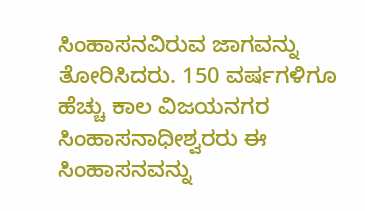ಸಿಂಹಾಸನವಿರುವ ಜಾಗವನ್ನು ತೋರಿಸಿದರು. 150 ವರ್ಷಗಳಿಗೂ ಹೆಚ್ಚು ಕಾಲ ವಿಜಯನಗರ ಸಿಂಹಾಸನಾಧೀಶ್ವರರು ಈ ಸಿಂಹಾಸನವನ್ನು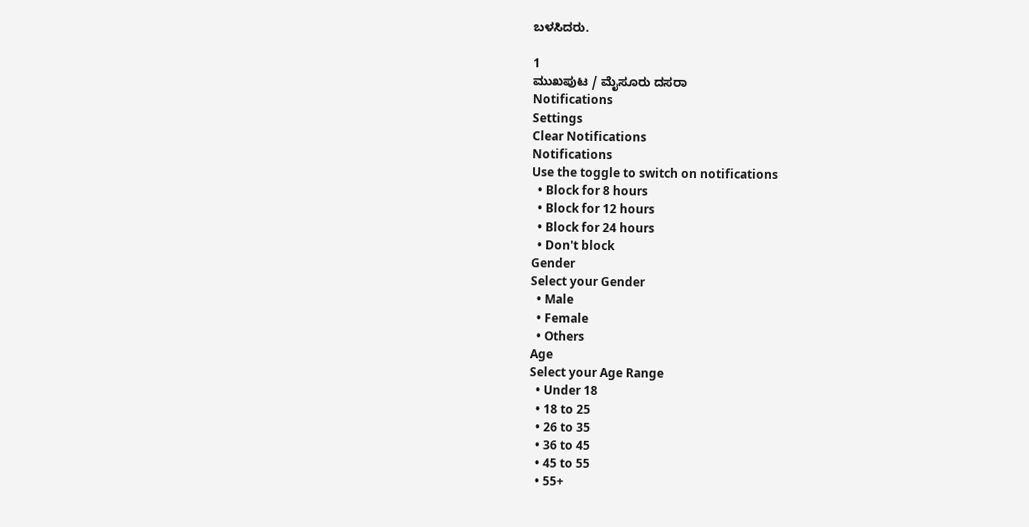ಬಳಸಿದರು.

1
ಮುಖಪುಟ / ಮೈಸೂರು ದಸರಾ
Notifications
Settings
Clear Notifications
Notifications
Use the toggle to switch on notifications
  • Block for 8 hours
  • Block for 12 hours
  • Block for 24 hours
  • Don't block
Gender
Select your Gender
  • Male
  • Female
  • Others
Age
Select your Age Range
  • Under 18
  • 18 to 25
  • 26 to 35
  • 36 to 45
  • 45 to 55
  • 55+